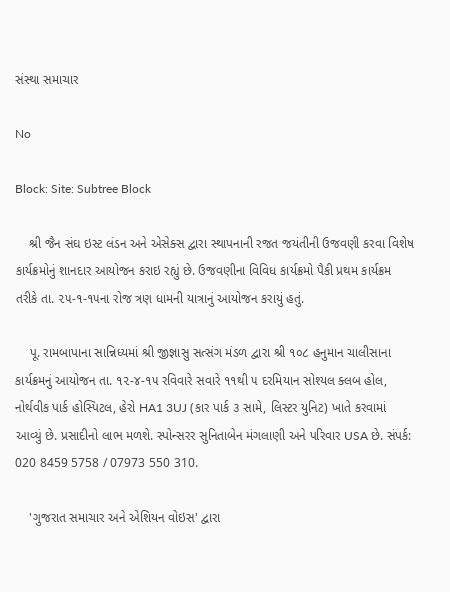સંસ્થા સમાચાર

No

Block: Site: Subtree Block

    શ્રી જૈન સંઘ ઇસ્ટ લંડન અને એસેક્સ દ્વારા સ્થાપનાની રજત જયંતીની ઉજવણી કરવા વિશેષ કાર્યક્રમોનું શાનદાર આયોજન કરાઇ રહ્યું છે. ઉજવણીના વિવિધ કાર્યક્રમો પૈકી પ્રથમ કાર્યક્રમ તરીકે તા. ૨૫-૧-૧૫ના રોજ ત્રણ ધામની યાત્રાનું આયોજન કરાયું હતું.

    પૂ. રામબાપાના સાન્નિધ્યમાં શ્રી જીજ્ઞાસુ સત્સંગ મંડળ દ્વારા શ્રી ૧૦૮ હનુમાન ચાલીસાના કાર્યક્રમનું આયોજન તા. ૧૨-૪-૧૫ રવિવારે સવારે ૧૧થી ૫ દરમિયાન સોશ્યલ ક્લબ હોલ, નોર્થવીક પાર્ક હોસ્પિટલ, હેરો HA1 3UJ (કાર પાર્ક ૩ સામે, લિસ્ટર યુનિટ) ખાતે કરવામાં આવ્યું છે. પ્રસાદીનો લાભ મળશે. સ્પોન્સરર સુનિતાબેન મંગલાણી અને પરિવાર USA છે. સંપર્ક: 020 8459 5758 / 07973 550 310.

    'ગુજરાત સમાચાર અને એશિયન વોઇસ' દ્વારા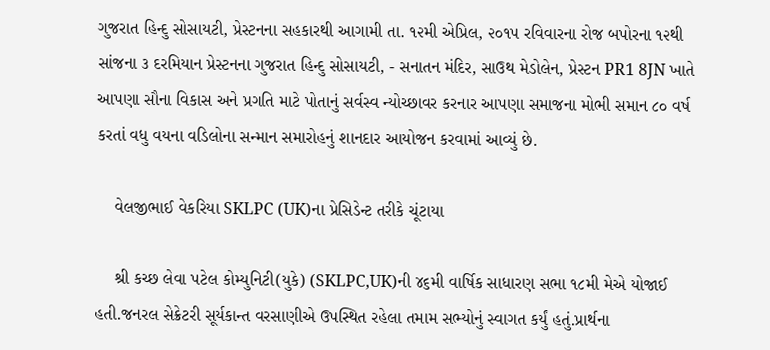ગુજરાત હિન્દુ સોસાયટી, પ્રેસ્ટનના સહકારથી આગામી તા. ૧૨મી એપ્રિલ, ૨૦૧૫ રવિવારના રોજ બપોરના ૧૨થી સાંજના ૩ દરમિયાન પ્રેસ્ટનના ગુજરાત હિન્દુ સોસાયટી, - સનાતન મંદિર, સાઉથ મેડોલેન, પ્રેસ્ટન PR1 8JN ખાતે આપણા સૌના વિકાસ અને પ્રગતિ માટે પોતાનું સર્વસ્વ ન્યોચ્છાવર કરનાર આપણા સમાજના મોભી સમાન ૮૦ વર્ષ કરતાં વધુ વયના વડિલોના સન્માન સમારોહનું શાનદાર આયોજન કરવામાં આવ્યું છે.

    વેલજીભાઈ વેકરિયા SKLPC (UK)ના પ્રેસિડેન્ટ તરીકે ચૂંટાયા

    શ્રી કચ્છ લેવા પટેલ કોમ્યુનિટી(યુકે) (SKLPC,UK)ની ૪૬મી વાર્ષિક સાધારણ સભા ૧૮મી મેએ યોજાઈ હતી.જનરલ સેક્રેટરી સૂર્યકાન્ત વરસાણીએ ઉપસ્થિત રહેલા તમામ સભ્યોનું સ્વાગત કર્યું હતું.પ્રાર્થના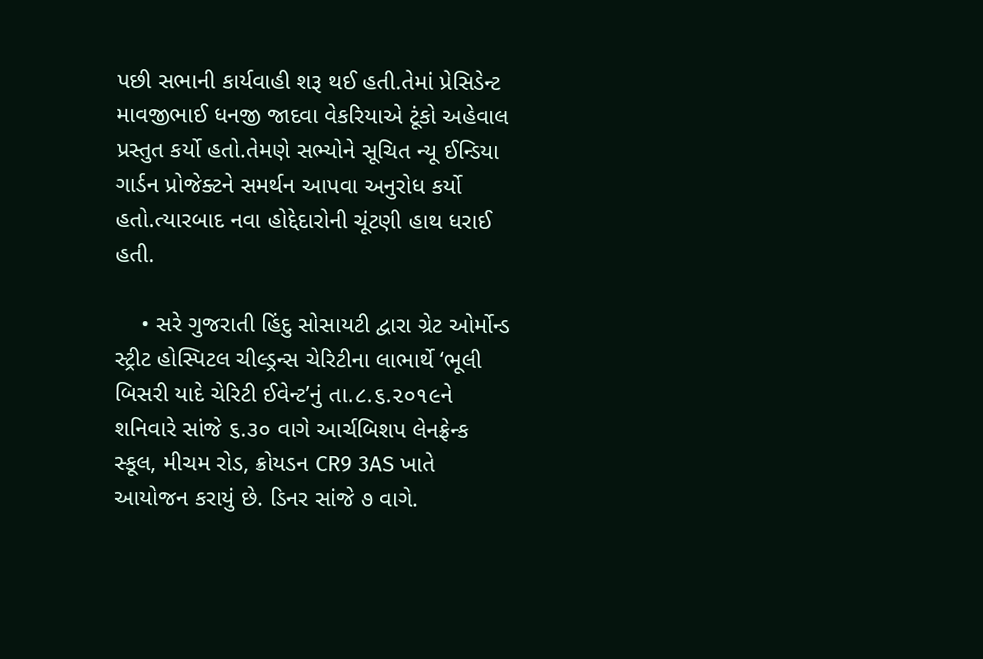પછી સભાની કાર્યવાહી શરૂ થઈ હતી.તેમાં પ્રેસિડેન્ટ માવજીભાઈ ધનજી જાદવા વેકરિયાએ ટૂંકો અહેવાલ પ્રસ્તુત કર્યો હતો.તેમણે સભ્યોને સૂચિત ન્યૂ ઈન્ડિયા ગાર્ડન પ્રોજેક્ટને સમર્થન આપવા અનુરોધ કર્યો હતો.ત્યારબાદ નવા હોદ્દેદારોની ચૂંટણી હાથ ધરાઈ હતી.

    • સરે ગુજરાતી હિંદુ સોસાયટી દ્વારા ગ્રેટ ઓર્મોન્ડ સ્ટ્રીટ હોસ્પિટલ ચીલ્ડ્રન્સ ચેરિટીના લાભાર્થે ‘ભૂલી બિસરી યાદે ચેરિટી ઈવેન્ટ’નું તા.૮.૬.૨૦૧૯ને શનિવારે સાંજે ૬.૩૦ વાગે આર્ચબિશપ લેનફ્રેન્ક સ્કૂલ, મીચમ રોડ, ક્રોયડન CR9 3AS ખાતે આયોજન કરાયું છે. ડિનર સાંજે ૭ વાગે.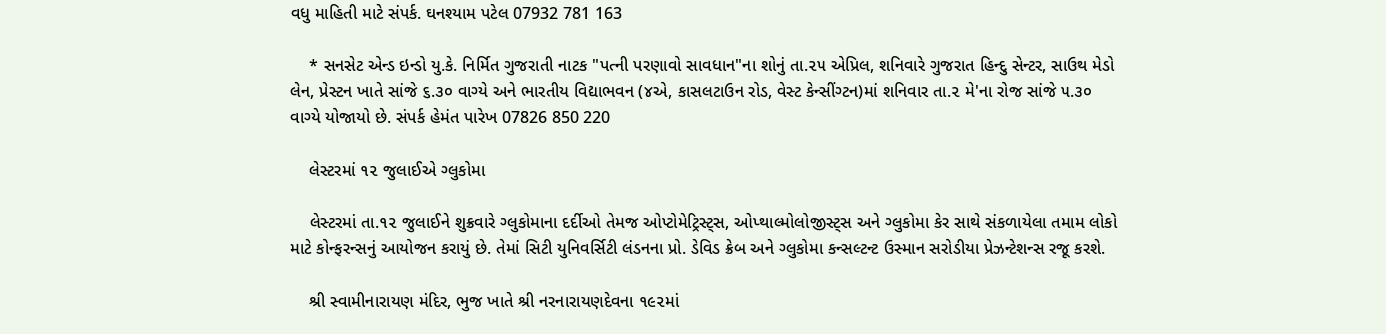વધુ માહિતી માટે સંપર્ક. ઘનશ્યામ પટેલ 07932 781 163

    * સનસેટ એન્ડ ઇન્ડો યુ.કે. નિર્મિત ગુજરાતી નાટક "પત્ની પરણાવો સાવધાન"ના શોનું તા.૨૫ એપ્રિલ, શનિવારે ગુજરાત હિન્દુ સેન્ટર, સાઉથ મેડો લેન, પ્રેસ્ટન ખાતે સાંજે ૬.૩૦ વાગ્યે અને ભારતીય વિદ્યાભવન (૪એ, કાસલટાઉન રોડ, વેસ્ટ કેન્સીંગ્ટન)માં શનિવાર તા.૨ મે'ના રોજ સાંજે ૫.૩૦ વાગ્યે યોજાયો છે. સંપર્ક હેમંત પારેખ 07826 850 220

    લેસ્ટરમાં ૧૨ જુલાઈએ ગ્લુકોમા

    લેસ્ટરમાં તા.૧૨ જુલાઈને શુક્રવારે ગ્લુકોમાના દર્દીઓ તેમજ ઓપ્ટોમેટ્રિસ્ટ્સ, ઓપ્થાલ્મોલોજીસ્ટ્સ અને ગ્લુકોમા કેર સાથે સંકળાયેલા તમામ લોકો માટે કોન્ફરન્સનું આયોજન કરાયું છે. તેમાં સિટી યુનિવર્સિટી લંડનના પ્રો. ડેવિડ ક્રેબ અને ગ્લુકોમા કન્સલ્ટન્ટ ઉસ્માન સરોડીયા પ્રેઝન્ટેશન્સ રજૂ કરશે.

    શ્રી સ્વામીનારાયણ મંદિર, ભુજ ખાતે શ્રી નરનારાયણદેવના ૧૯૨માં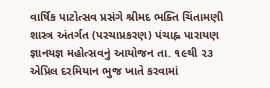વાર્ષિક પાટોત્સવ પ્રસંગે શ્રીમદ ભક્તિ ચિંતામણી શાસ્ત્ર અંતર્ગત (પરચાપ્રકરણ) પંચાહ્ન પારાયણ જ્ઞાનયજ્ઞ મહોત્સવનું આયોજન તા. ૧૯થી ૨૩ એપ્રિલ દરમિયાન ભુજ ખાતે કરવામાં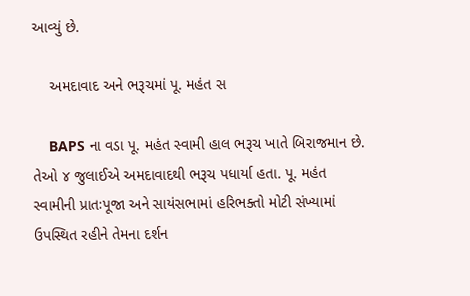આવ્યું છે.

    અમદાવાદ અને ભરૂચમાં પૂ. મહંત સ

    BAPS ના વડા પૂ. મહંત સ્વામી હાલ ભરૂચ ખાતે બિરાજમાન છે. તેઓ ૪ જુલાઈએ અમદાવાદથી ભરૂચ પધાર્યા હતા. પૂ. મહંત સ્વામીની પ્રાતઃપૂજા અને સાયંસભામાં હરિભક્તો મોટી સંખ્યામાં ઉપસ્થિત રહીને તેમના દર્શન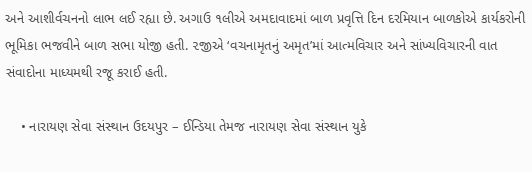અને આશીર્વચનનો લાભ લઈ રહ્યા છે. અગાઉ ૧લીએ અમદાવાદમાં બાળ પ્રવૃત્તિ દિન દરમિયાન બાળકોએ કાર્યકરોની ભૂમિકા ભજવીને બાળ સભા યોજી હતી. ૨જીએ ‘વચનામૃતનું અમૃત’માં આત્મવિચાર અને સાંખ્યવિચારની વાત સંવાદોના માધ્યમથી રજૂ કરાઈ હતી.

    • નારાયણ સેવા સંસ્થાન ઉદયપુર – ઈન્ડિયા તેમજ નારાયણ સેવા સંસ્થાન યુકે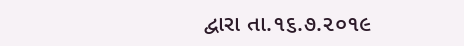દ્વારા તા.૧૬.૭.૨૦૧૯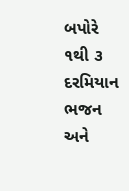બપોરે ૧થી ૩ દરમિયાન ભજન અને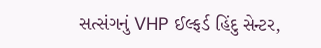સત્સંગનું VHP ઈલ્ફર્ડ હિંદુ સેન્ટર,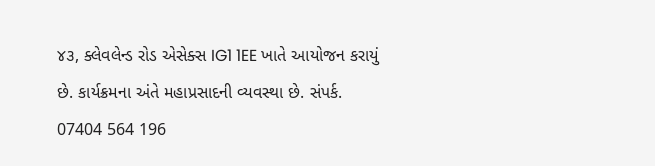૪૩, ક્લેવલેન્ડ રોડ એસેક્સ IG1 1EE ખાતે આયોજન કરાયું છે. કાર્યક્રમના અંતે મહાપ્રસાદની વ્યવસ્થા છે. સંપર્ક. 07404 564 196